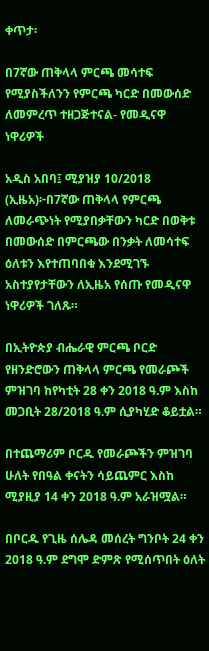ቀጥታ፡

በ7ኛው ጠቅላላ ምርጫ መሳተፍ የሚያስችለንን የምርጫ ካርድ በመውሰድ ለመምረጥ ተዘጋጅተናል- የመዲናዋ ነዋሪዎች

አዲስ አበባ፤ ሚያዝያ 10/2018 (ኢዜአ)፦በ7ኛው ጠቅላላ የምርጫ ለመራጭነት የሚያበቃቸውን ካርድ በወቅቱ በመውሰድ በምርጫው በንቃት ለመሳተፍ ዕለቱን እየተጠባበቁ እንደሚገኙ አስተያየታቸውን ለኢዜአ የሰጡ የመዲናዋ ነዋሪዎች ገለጹ።

በኢትዮጵያ ብሔራዊ ምርጫ ቦርድ የዘንድሮውን ጠቅላላ ምርጫ የመራጮች ምዝገባ ከየካቲት 28 ቀን 2018 ዓ.ም እስከ መጋቢት 28/2018 ዓ.ም ሲያካሂድ ቆይቷል።

በተጨማሪም ቦርዱ የመራጮችን ምዝገባ ሁለት የበዓል ቀናትን ሳይጨምር እስከ ሚያዚያ 14 ቀን 2018 ዓ.ም አራዝሟል።

በቦርዱ የጊዜ ሰሌዳ መሰረት ግንቦት 24 ቀን 2018 ዓ.ም ደግሞ ድምጽ የሚሰጥበት ዕለት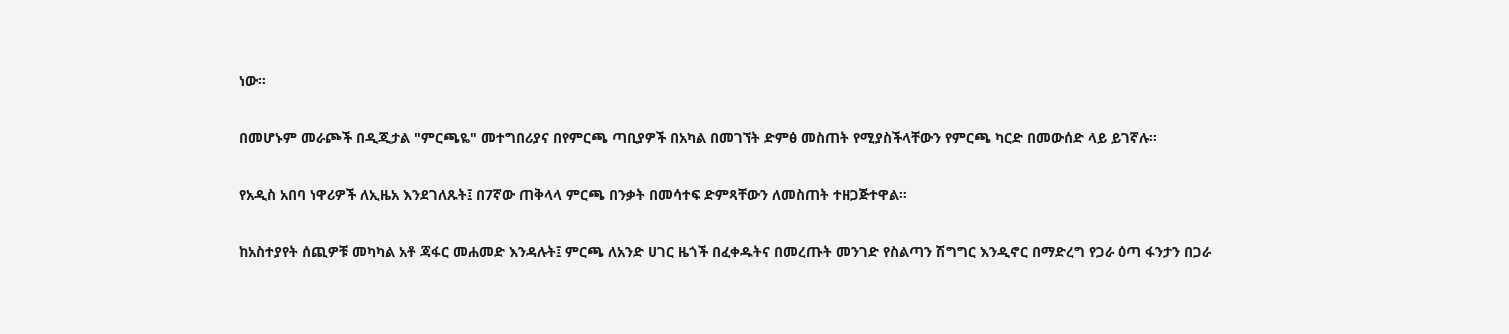ነው፡፡

በመሆኑም መራጮች በዲጂታል "ምርጫዬ" መተግበሪያና በየምርጫ ጣቢያዎች በአካል በመገኘት ድምፅ መስጠት የሚያስችላቸውን የምርጫ ካርድ በመውሰድ ላይ ይገኛሉ።

የአዲስ አበባ ነዋሪዎች ለኢዜአ እንደገለጹት፤ በ7ኛው ጠቅላላ ምርጫ በንቃት በመሳተፍ ድምጻቸውን ለመስጠት ተዘጋጅተዋል።

ከአስተያየት ሰጪዎቹ መካካል አቶ ጃፋር መሐመድ እንዳሉት፤ ምርጫ ለአንድ ሀገር ዜጎች በፈቀዱትና በመረጡት መንገድ የስልጣን ሽግግር እንዲኖር በማድረግ የጋራ ዕጣ ፋንታን በጋራ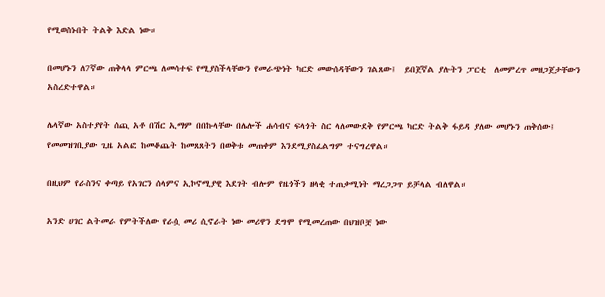የሚወስኑበት ትልቅ እድል ነው።

በመሆኑን ለ7ኛው ጠቅላላ ምርጫ ለመሳተፍ የሚያስችላቸውን የመራጭነት ካርድ መውሰዳቸውን ገልጸው፤  ይበጀኛል ያሉትን ፓርቲ  ለመምረጥ መዘጋጀታቸውን አስረድተዋል።

ሌላኛው አስተያየት ሰጪ አቶ በሽር ኢማም በበኩላቸው በሌሎች ሐሳብና ፍላጎት ስር ላለመውደቅ የምርጫ ካርድ ትልቅ ፋይዳ ያለው መሆኑን ጠቅሰው፤ የመመዝገቢያው ጊዜ አልፎ ከመቆጨት ከመጸጸትን በወቅቱ መጠቀም እንደሚያስፈልግም ተናግረዋል።

በዚህም የራስንና ቀጣይ የአገርን ሰላምና ኢኮኖሚያዊ እደገት ብሎም የዜጎችን ዘላቂ ተጠቃሚነት ማረጋጋጥ ይቻላል ብለዋል።

አንድ ሀገር ልትመራ የምትችለው የራሷ መሪ ሲኖራት ነው መሪዋን ደግሞ የሚመረጠው በህዝቦቿ ነው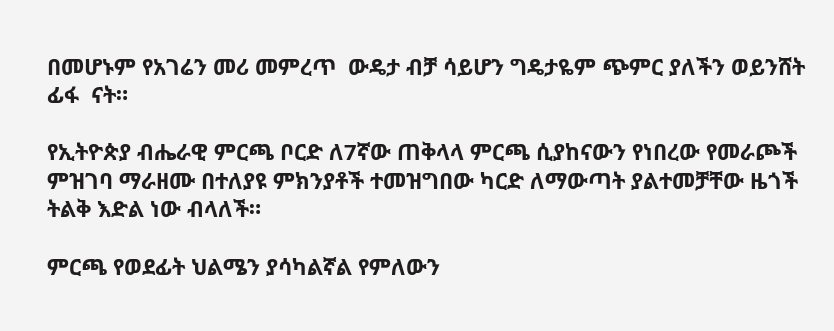በመሆኑም የአገሬን መሪ መምረጥ  ውዴታ ብቻ ሳይሆን ግዴታዬም ጭምር ያለችን ወይንሸት ፊፋ  ናት።

የኢትዮጵያ ብሔራዊ ምርጫ ቦርድ ለ7ኛው ጠቅላላ ምርጫ ሲያከናውን የነበረው የመራጮች ምዝገባ ማራዘሙ በተለያዩ ምክንያቶች ተመዝግበው ካርድ ለማውጣት ያልተመቻቸው ዜጎች ትልቅ እድል ነው ብላለች።

ምርጫ የወደፊት ህልሜን ያሳካልኛል የምለውን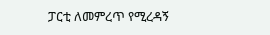ፓርቲ ለመምረጥ የሚረዳኝ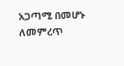አጋጣሚ በመሆኑ ለመምረጥ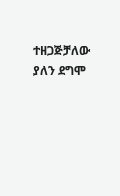ተዘጋጅቻለው ያለን ደግሞ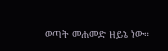ወጣት መሐመድ ዘይኔ ነው።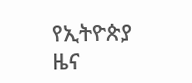የኢትዮጵያ ዜና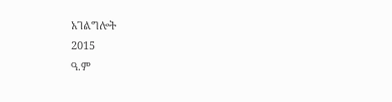አገልግሎት
2015
ዓ.ም